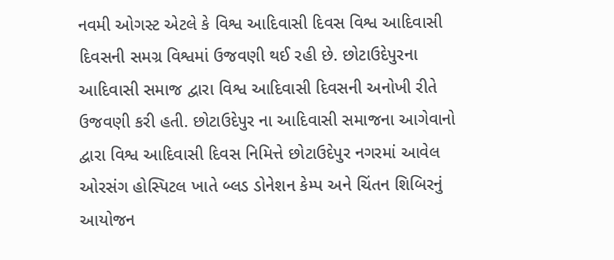નવમી ઓગસ્ટ એટલે કે વિશ્વ આદિવાસી દિવસ વિશ્વ આદિવાસી દિવસની સમગ્ર વિશ્વમાં ઉજવણી થઈ રહી છે. છોટાઉદેપુરના આદિવાસી સમાજ દ્વારા વિશ્વ આદિવાસી દિવસની અનોખી રીતે ઉજવણી કરી હતી. છોટાઉદેપુર ના આદિવાસી સમાજના આગેવાનો દ્વારા વિશ્વ આદિવાસી દિવસ નિમિત્તે છોટાઉદેપુર નગરમાં આવેલ ઓરસંગ હોસ્પિટલ ખાતે બ્લડ ડોનેશન કેમ્પ અને ચિંતન શિબિરનું આયોજન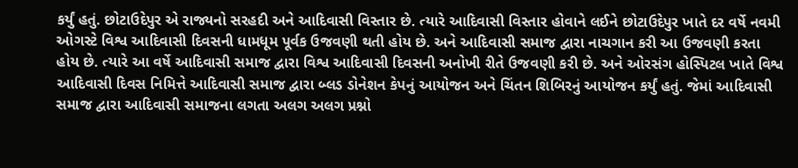કર્યું હતું. છોટાઉદેપુર એ રાજ્યનો સરહદી અને આદિવાસી વિસ્તાર છે. ત્યારે આદિવાસી વિસ્તાર હોવાને લઈને છોટાઉદેપુર ખાતે દર વર્ષે નવમી ઓગસ્ટે વિશ્વ આદિવાસી દિવસની ધામધૂમ પૂર્વક ઉજવણી થતી હોય છે. અને આદિવાસી સમાજ દ્વારા નાચગાન કરી આ ઉજવણી કરતા હોય છે. ત્યારે આ વર્ષે આદિવાસી સમાજ દ્વારા વિશ્વ આદિવાસી દિવસની અનોખી રીતે ઉજવણી કરી છે. અને ઓરસંગ હોસ્પિટલ ખાતે વિશ્વ આદિવાસી દિવસ નિમિત્તે આદિવાસી સમાજ દ્વારા બ્લડ ડોનેશન કેપનું આયોજન અને ચિંતન શિબિરનું આયોજન કર્યું હતું. જેમાં આદિવાસી સમાજ દ્વારા આદિવાસી સમાજના લગતા અલગ અલગ પ્રશ્નો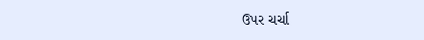ઉપર ચર્ચા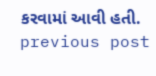કરવામાં આવી હતી.
previous post